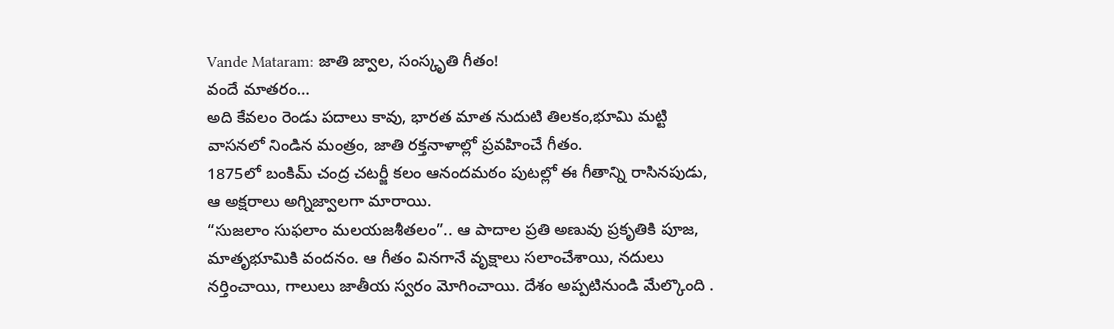Vande Mataram: జాతి జ్వాల, సంస్కృతి గీతం!
వందే మాతరం…
అది కేవలం రెండు పదాలు కావు, భారత మాత నుదుటి తిలకం,భూమి మట్టి వాసనలో నిండిన మంత్రం, జాతి రక్తనాళాల్లో ప్రవహించే గీతం.
1875లో బంకిమ్ చంద్ర చటర్జీ కలం ఆనందమఠం పుటల్లో ఈ గీతాన్ని రాసినపుడు, ఆ అక్షరాలు అగ్నిజ్వాలగా మారాయి.
“సుజలాం సుఫలాం మలయజశీతలం”.. ఆ పాదాల ప్రతి అణువు ప్రకృతికి పూజ, మాతృభూమికి వందనం. ఆ గీతం వినగానే వృక్షాలు సలాంచేశాయి, నదులు నర్తించాయి, గాలులు జాతీయ స్వరం మోగించాయి. దేశం అప్పటినుండి మేల్కొంది .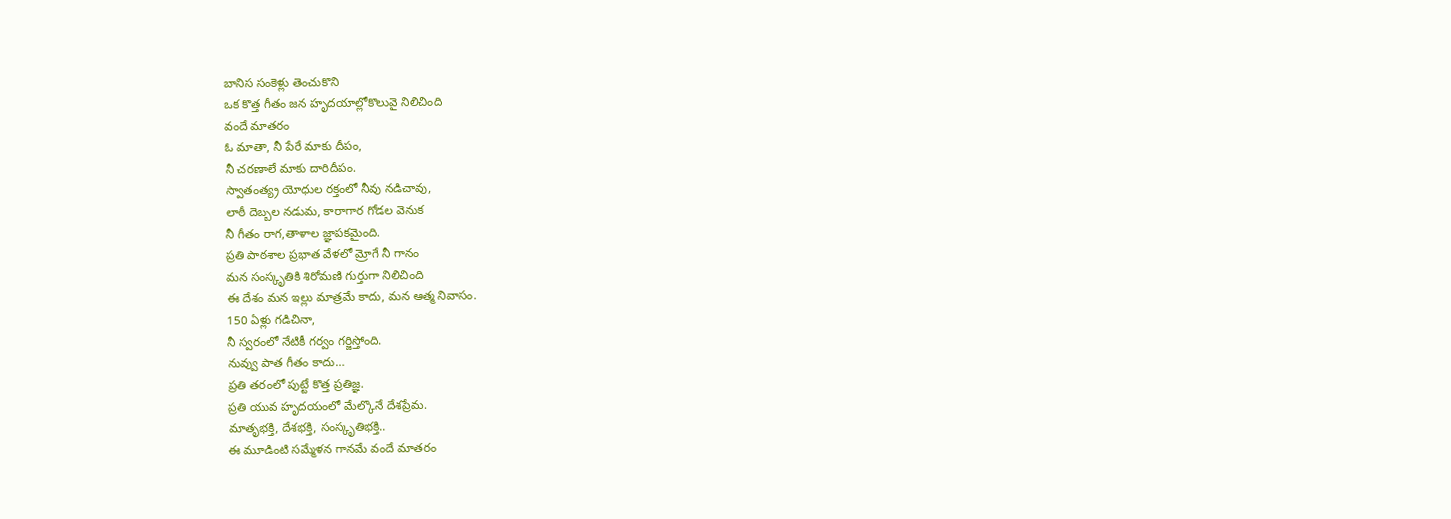బానిస సంకెళ్లు తెంచుకొని
ఒక కొత్త గీతం జన హృదయాల్లోకొలువై నిలిచింది
వందే మాతరం
ఓ మాతా, నీ పేరే మాకు దీపం,
నీ చరణాలే మాకు దారిదీపం.
స్వాతంత్య్ర యోధుల రక్తంలో నీవు నడిచావు,
లాఠీ దెబ్బల నడుమ, కారాగార గోడల వెనుక
నీ గీతం రాగ,తాళాల జ్ఞాపకమైంది.
ప్రతి పాఠశాల ప్రభాత వేళలో మ్రోగే నీ గానం
మన సంస్కృతికి శిరోమణి గుర్తుగా నిలిచింది
ఈ దేశం మన ఇల్లు మాత్రమే కాదు, మన ఆత్మ నివాసం.
150 ఏళ్లు గడిచినా,
నీ స్వరంలో నేటికీ గర్వం గర్జిస్తోంది.
నువ్వు పాత గీతం కాదు…
ప్రతి తరంలో పుట్టే కొత్త ప్రతిజ్ఞ.
ప్రతి యువ హృదయంలో మేల్కొనే దేశప్రేమ.
మాతృభక్తి, దేశభక్తి, సంస్కృతిభక్తి..
ఈ మూడింటి సమ్మేళన గానమే వందే మాతరం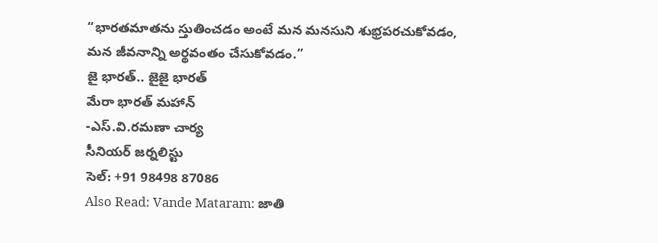“భారతమాతను స్తుతించడం అంటే మన మనసుని శుభ్రపరచుకోవడం,
మన జీవనాన్ని అర్థవంతం చేసుకోవడం.”
జై భారత్.. జైజై భారత్
మేరా భారత్ మహాన్
-ఎస్.వి.రమణా చార్య
సీనియర్ జర్నలిస్టు
సెల్: +91 98498 87086
Also Read: Vande Mataram: జాతి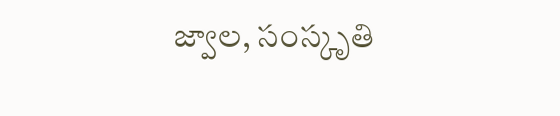జ్వాల, సంస్కృతి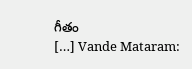గీతం
[…] Vande Mataram: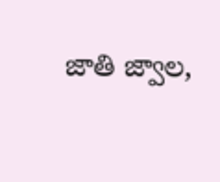జాతి జ్వాల,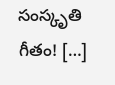సంస్కృతి గీతం! […]